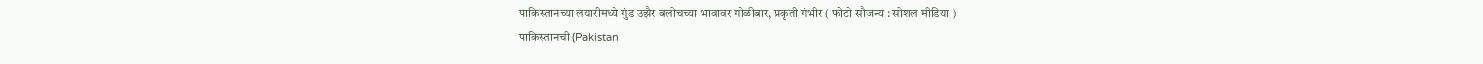पाकिस्तानच्या लयारीमध्ये गुंड उझैर बलोचच्या भावावर गोळीबार, प्रकृती गंभीर ( फोटो सौजन्य : सोशल मीडिया )
पाकिस्तानची (Pakistan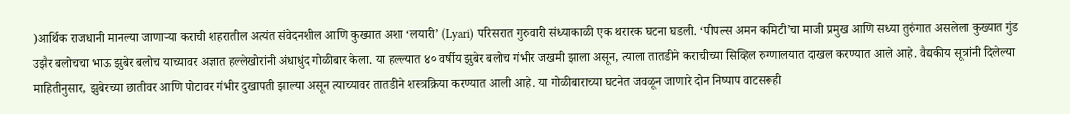)आर्थिक राजधानी मानल्या जाणाऱ्या कराची शहरातील अत्यंत संवेदनशील आणि कुख्यात अशा ‘लयारी’ (Lyari) परिसरात गुरुवारी संध्याकाळी एक थरारक घटना घडली. ‘पीपल्स अमन कमिटी’चा माजी प्रमुख आणि सध्या तुरुंगात असलेला कुख्यात गुंड उझैर बलोचचा भाऊ झुबेर बलोच याच्यावर अज्ञात हल्लेखोरांनी अंधाधुंद गोळीबार केला. या हल्ल्यात ४० वर्षीय झुबेर बलोच गंभीर जखमी झाला असून, त्याला तातडीने कराचीच्या सिव्हिल रुग्णालयात दाखल करण्यात आले आहे. वैद्यकीय सूत्रांनी दिलेल्या माहितीनुसार, झुबेरच्या छातीवर आणि पोटावर गंभीर दुखापती झाल्या असून त्याच्यावर तातडीने शस्त्रक्रिया करण्यात आली आहे. या गोळीबाराच्या घटनेत जवळून जाणारे दोन निष्पाप वाटसरूही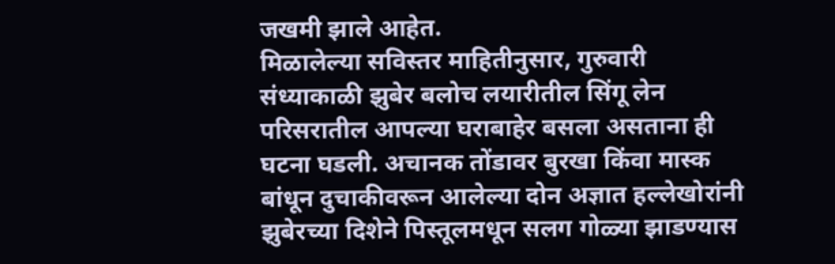जखमी झाले आहेत.
मिळालेल्या सविस्तर माहितीनुसार, गुरुवारी संध्याकाळी झुबेर बलोच लयारीतील सिंगू लेन परिसरातील आपल्या घराबाहेर बसला असताना ही घटना घडली. अचानक तोंडावर बुरखा किंवा मास्क बांधून दुचाकीवरून आलेल्या दोन अज्ञात हल्लेखोरांनी झुबेरच्या दिशेने पिस्तूलमधून सलग गोळ्या झाडण्यास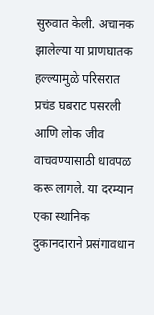सुरुवात केली. अचानक झालेल्या या प्राणघातक हल्ल्यामुळे परिसरात प्रचंड घबराट पसरली आणि लोक जीव वाचवण्यासाठी धावपळ करू लागले. या दरम्यान एका स्थानिक दुकानदाराने प्रसंगावधान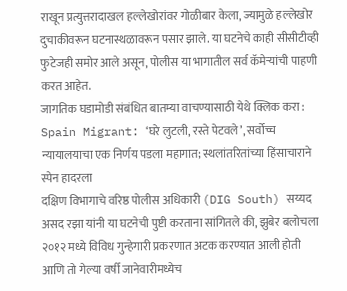राखून प्रत्युत्तरादाखल हल्लेखोरांवर गोळीबार केला, ज्यामुळे हल्लेखोर दुचाकीवरून घटनास्थळावरून पसार झाले. या घटनेचे काही सीसीटीव्ही फुटेजही समोर आले असून, पोलीस या भागातील सर्व कॅमेऱ्यांची पाहणी करत आहेत.
जागतिक घडामोडी संबंधित बातम्या वाचण्यासाठी येथे क्लिक करा : Spain Migrant: ‘घरे लुटली, रस्ते पेटवले’, सर्वोच्च न्यायालयाचा एक निर्णय पडला महागात; स्थलांतरितांच्या हिंसाचाराने स्पेन हादरला
दक्षिण विभागाचे वरिष्ठ पोलीस अधिकारी (DIG South) सय्यद असद रझा यांनी या घटनेची पुष्टी करताना सांगितले की, झुबेर बलोचला २०१२ मध्ये विविध गुन्हेगारी प्रकरणात अटक करण्यात आली होती आणि तो गेल्या वर्षी जानेवारीमध्येच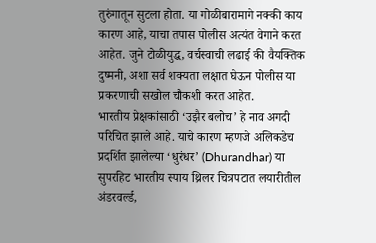तुरुंगातून सुटला होता. या गोळीबारामागे नक्की काय कारण आहे, याचा तपास पोलीस अत्यंत वेगाने करत आहेत. जुने टोळीयुद्ध, वर्चस्वाची लढाई की वैयक्तिक दुष्मनी, अशा सर्व शक्यता लक्षात घेऊन पोलीस या प्रकरणाची सखोल चौकशी करत आहेत.
भारतीय प्रेक्षकांसाठी ‘उझैर बलोच’ हे नाव अगदी परिचित झाले आहे. याचे कारण म्हणजे अलिकडेच प्रदर्शित झालेल्या ‘धुरंधर’ (Dhurandhar) या सुपरहिट भारतीय स्पाय थ्रिलर चित्रपटात लयारीतील अंडरवर्ल्ड,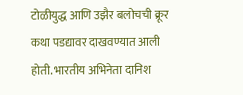टोळीयुद्ध आणि उझैर बलोचची क्रूर कथा पडद्यावर दाखवण्यात आली होती. भारतीय अभिनेता दानिश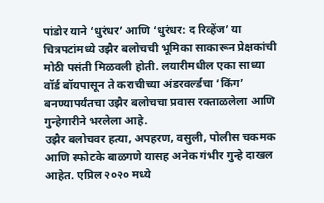पांडोर याने ‘धुरंधर’ आणि ‘धुरंधर: द रिव्हेंज’ या चित्रपटांमध्ये उझैर बलोचची भूमिका साकारून प्रेक्षकांची मोठी पसंती मिळवली होती. लयारीमधील एका साध्या वॉर्ड बॉयपासून ते कराचीच्या अंडरवर्ल्डचा ‘किंग’ बनण्यापर्यंतचा उझैर बलोचचा प्रवास रक्ताळलेला आणि गुन्हेगारीने भरलेला आहे.
उझैर बलोचवर हत्या, अपहरण, वसुली, पोलीस चकमक आणि स्फोटके बाळगणे यासह अनेक गंभीर गुन्हे दाखल आहेत. एप्रिल २०२० मध्ये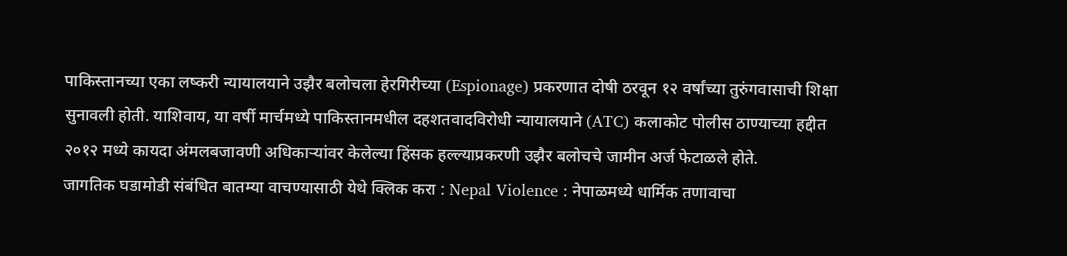पाकिस्तानच्या एका लष्करी न्यायालयाने उझैर बलोचला हेरगिरीच्या (Espionage) प्रकरणात दोषी ठरवून १२ वर्षांच्या तुरुंगवासाची शिक्षा सुनावली होती. याशिवाय, या वर्षी मार्चमध्ये पाकिस्तानमधील दहशतवादविरोधी न्यायालयाने (ATC) कलाकोट पोलीस ठाण्याच्या हद्दीत २०१२ मध्ये कायदा अंमलबजावणी अधिकाऱ्यांवर केलेल्या हिंसक हल्ल्याप्रकरणी उझैर बलोचचे जामीन अर्ज फेटाळले होते.
जागतिक घडामोडी संबंधित बातम्या वाचण्यासाठी येथे क्लिक करा : Nepal Violence : नेपाळमध्ये धार्मिक तणावाचा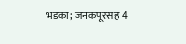भडका; जनकपूरसह 4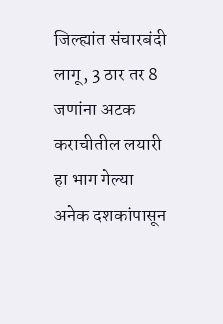जिल्ह्यांत संचारबंदी लागू, 3 ठार तर 8 जणांना अटक
कराचीतील लयारी हा भाग गेल्या अनेक दशकांपासून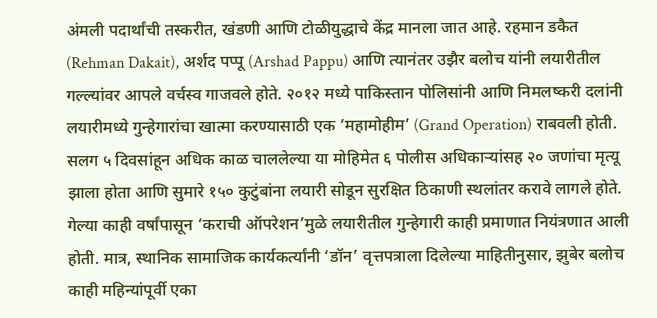अंमली पदार्थांची तस्करीत, खंडणी आणि टोळीयुद्धाचे केंद्र मानला जात आहे. रहमान डकैत (Rehman Dakait), अर्शद पप्पू (Arshad Pappu) आणि त्यानंतर उझैर बलोच यांनी लयारीतील गल्ल्यांवर आपले वर्चस्व गाजवले होते. २०१२ मध्ये पाकिस्तान पोलिसांनी आणि निमलष्करी दलांनी लयारीमध्ये गुन्हेगारांचा खात्मा करण्यासाठी एक ‘महामोहीम’ (Grand Operation) राबवली होती. सलग ५ दिवसांहून अधिक काळ चाललेल्या या मोहिमेत ६ पोलीस अधिकाऱ्यांसह २० जणांचा मृत्यू झाला होता आणि सुमारे १५० कुटुंबांना लयारी सोडून सुरक्षित ठिकाणी स्थलांतर करावे लागले होते.
गेल्या काही वर्षांपासून ‘कराची ऑपरेशन’मुळे लयारीतील गुन्हेगारी काही प्रमाणात नियंत्रणात आली होती. मात्र, स्थानिक सामाजिक कार्यकर्त्यांनी ‘डॉन’ वृत्तपत्राला दिलेल्या माहितीनुसार, झुबेर बलोच काही महिन्यांपूर्वी एका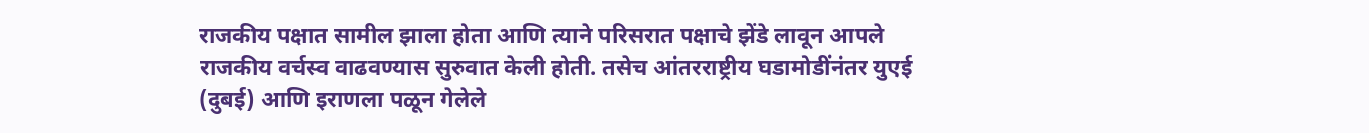राजकीय पक्षात सामील झाला होता आणि त्याने परिसरात पक्षाचे झेंडे लावून आपले राजकीय वर्चस्व वाढवण्यास सुरुवात केली होती. तसेच आंतरराष्ट्रीय घडामोडींनंतर युएई (दुबई) आणि इराणला पळून गेलेले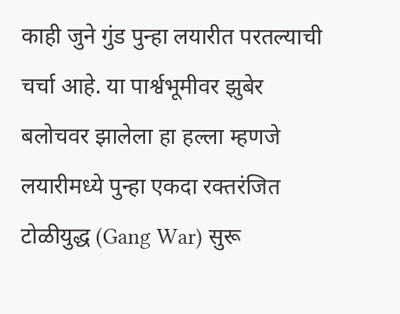काही जुने गुंड पुन्हा लयारीत परतल्याची चर्चा आहे. या पार्श्वभूमीवर झुबेर बलोचवर झालेला हा हल्ला म्हणजे लयारीमध्ये पुन्हा एकदा रक्तरंजित टोळीयुद्ध (Gang War) सुरू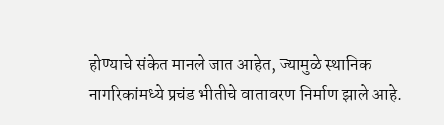होण्याचे संकेत मानले जात आहेत, ज्यामुळे स्थानिक नागरिकांमध्ये प्रचंड भीतीचे वातावरण निर्माण झाले आहे.